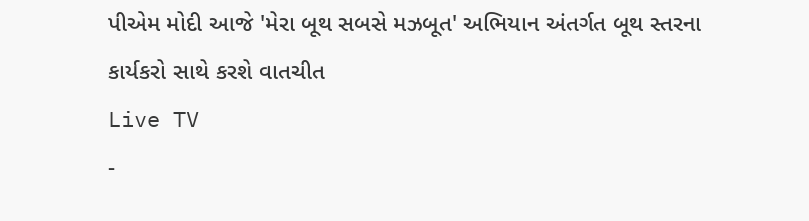પીએમ મોદી આજે 'મેરા બૂથ સબસે મઝબૂત' અભિયાન અંતર્ગત બૂથ સ્તરના કાર્યકરો સાથે કરશે વાતચીત
Live TV
-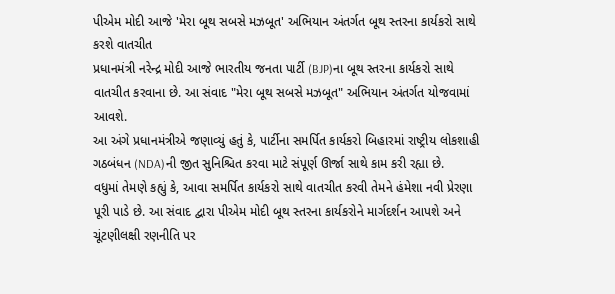પીએમ મોદી આજે 'મેરા બૂથ સબસે મઝબૂત' અભિયાન અંતર્ગત બૂથ સ્તરના કાર્યકરો સાથે કરશે વાતચીત
પ્રધાનમંત્રી નરેન્દ્ર મોદી આજે ભારતીય જનતા પાર્ટી (BJP)ના બૂથ સ્તરના કાર્યકરો સાથે વાતચીત કરવાના છે. આ સંવાદ "મેરા બૂથ સબસે મઝબૂત" અભિયાન અંતર્ગત યોજવામાં આવશે.
આ અંગે પ્રધાનમંત્રીએ જણાવ્યું હતું કે, પાર્ટીના સમર્પિત કાર્યકરો બિહારમાં રાષ્ટ્રીય લોકશાહી ગઠબંધન (NDA)ની જીત સુનિશ્ચિત કરવા માટે સંપૂર્ણ ઊર્જા સાથે કામ કરી રહ્યા છે.
વધુમાં તેમણે કહ્યું કે, આવા સમર્પિત કાર્યકરો સાથે વાતચીત કરવી તેમને હંમેશા નવી પ્રેરણા પૂરી પાડે છે. આ સંવાદ દ્વારા પીએમ મોદી બૂથ સ્તરના કાર્યકરોને માર્ગદર્શન આપશે અને ચૂંટણીલક્ષી રણનીતિ પર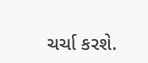ચર્ચા કરશે.